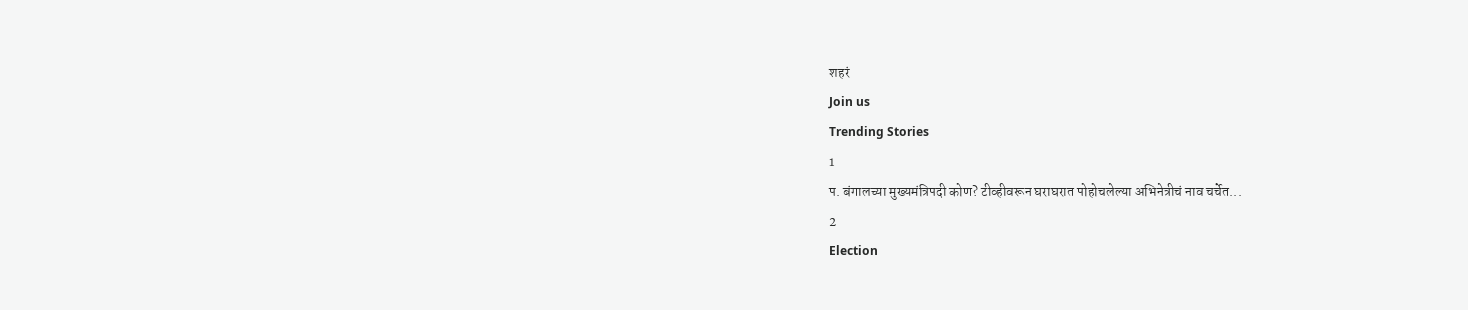शहरं
Join us
Trending Stories
1
प. बंगालच्या मुख्यमंत्रिपदी कोण? टीव्हीवरून घराघरात पोहोचलेल्या अभिनेत्रीचं नाव चर्चेत...
2
Election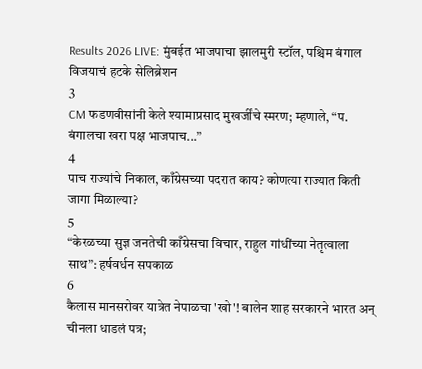Results 2026 LIVE: मुंबईत भाजपाचा झालमुरी स्टॉल, पश्चिम बंगाल विजयाचं हटके सेलिब्रेशन
3
CM फडणवीसांनी केले श्यामाप्रसाद मुखर्जींचे स्मरण; म्हणाले, “प. बंगालचा खरा पक्ष भाजपाच...”
4
पाच राज्यांचे निकाल, काँग्रेसच्या पदरात काय? कोणत्या राज्यात किती जागा मिळाल्या?
5
“केरळच्या सुज्ञ जनतेची काँग्रेसचा विचार, राहुल गांधींच्या नेतृत्वाला साथ”: हर्षवर्धन सपकाळ
6
कैलास मानसरोवर यात्रेत नेपाळचा 'खो'! बालेन शाह सरकारने भारत अन् चीनला धाडलं पत्र;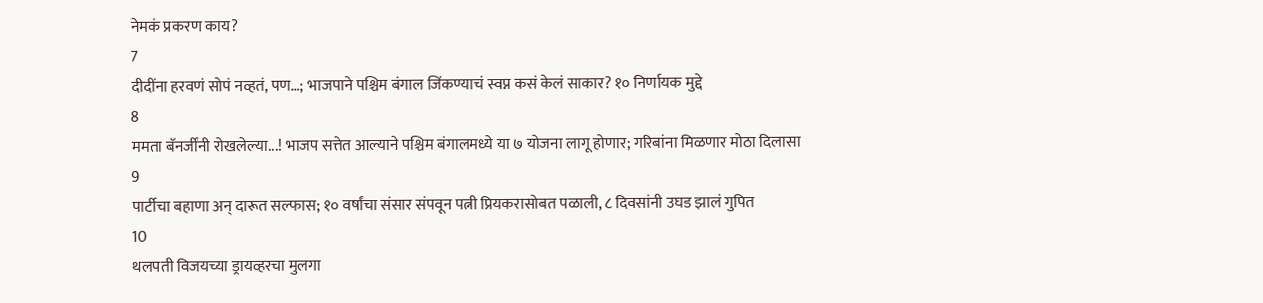नेमकं प्रकरण काय?
7
दीदींना हरवणं सोपं नव्हतं, पण…; भाजपाने पश्चिम बंगाल जिंकण्याचं स्वप्न कसं केलं साकार? १० निर्णायक मुद्दे
8
ममता बॅनर्जींनी रोखलेल्या...! भाजप सत्तेत आल्याने पश्चिम बंगालमध्ये या ७ योजना लागू होणार; गरिबांना मिळणार मोठा दिलासा
9
पार्टीचा बहाणा अन् दारूत सल्फास; १० वर्षांचा संसार संपवून पत्नी प्रियकरासोबत पळाली, ८ दिवसांनी उघड झालं गुपित
10
थलपती विजयच्या ड्रायव्हरचा मुलगा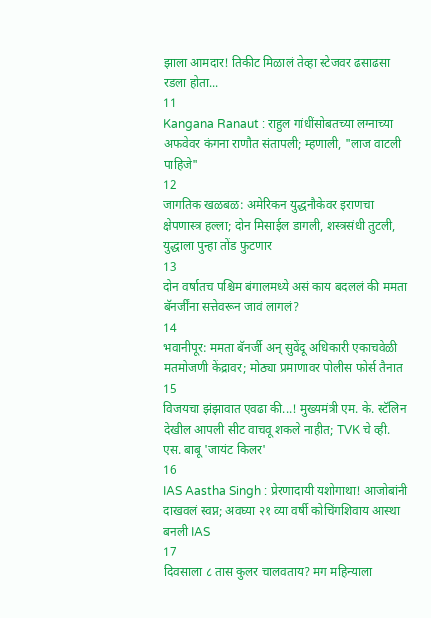झाला आमदार! तिकीट मिळालं तेव्हा स्टेजवर ढसाढसा रडला होता...
11
Kangana Ranaut : राहुल गांधींसोबतच्या लग्नाच्या अफवेवर कंगना राणौत संतापली; म्हणाली, "लाज वाटली पाहिजे"
12
जागतिक खळबळ: अमेरिकन युद्धनौकेवर इराणचा क्षेपणास्त्र हल्ला; दोन मिसाईल डागली, शस्त्रसंधी तुटली, युद्धाला पुन्हा तोंड फुटणार
13
दोन वर्षातच पश्चिम बंगालमध्ये असं काय बदललं की ममता बॅनर्जींना सत्तेवरून जावं लागलं?
14
भवानीपूर: ममता बॅनर्जी अन् सुवेंदू अधिकारी एकाचवेळी मतमोजणी केंद्रावर; मोठ्या प्रमाणावर पोलीस फोर्स तैनात
15
विजयचा झंझावात एवढा की...! मुख्यमंत्री एम. के. स्टॅलिन देखील आपली सीट वाचवू शकले नाहीत; TVK चे व्ही. एस. बाबू 'जायंट किलर'
16
IAS Aastha Singh : प्रेरणादायी यशोगाथा! आजोबांनी दाखवलं स्वप्न; अवघ्या २१ व्या वर्षी कोचिंगशिवाय आस्था बनली IAS
17
दिवसाला ८ तास कुलर चालवताय? मग महिन्याला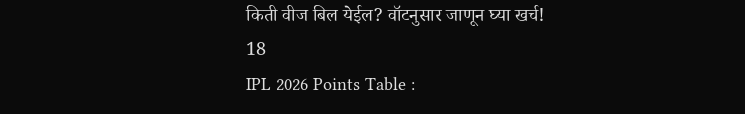किती वीज बिल येईल? वॉटनुसार जाणून घ्या खर्च!
18
IPL 2026 Points Table :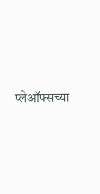प्लेऑफ्सच्या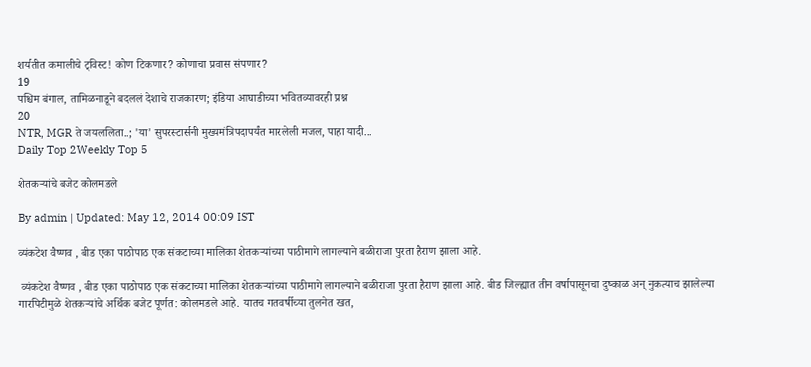शर्यतीत कमालीचे ट्विस्ट! कोण टिकणार? कोणाचा प्रवास संपणार?
19
पश्चिम बंगाल, तामिळनाडूने बदललं देशाचे राजकारण; इंडिया आघाडीच्या भवितव्यावरही प्रश्न
20
NTR, MGR ते जयललिता..; 'या' सुपरस्टार्सनी मुख्यमंत्रिपदापर्यंत मारलेली मजल, पाहा यादी...
Daily Top 2Weekly Top 5

शेतकर्‍यांचे बजेट कोलमडले

By admin | Updated: May 12, 2014 00:09 IST

व्यंकटेश वैष्णव , बीड एका पाठोपाठ एक संकटाच्या मालिका शेतकर्‍यांच्या पाठीमागे लागल्याने बळीराजा पुरता हैराण झाला आहे.

 व्यंकटेश वैष्णव , बीड एका पाठोपाठ एक संकटाच्या मालिका शेतकर्‍यांच्या पाठीमागे लागल्याने बळीराजा पुरता हैराण झाला आहे. बीड जिल्ह्यात तीन वर्षापासूनचा दुष्काळ अन् नुकत्याच झालेल्या गारपिटीमुळे शेतकर्‍यांचे अर्थिक बजेट पूर्णत: कोलमडले आहे. यातच गतवर्षीच्या तुलनेत खत,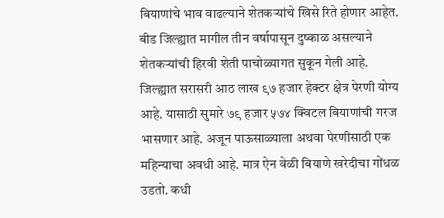बियाणांचे भाव वाढल्याने शेतकर्‍यांचे खिसे रिते होणार आहेत. बीड जिल्ह्यात मागील तीन वर्षापासून दुष्काळ असल्याने शेतकर्‍यांची हिरवी शेती पाचोळ्यागत सुकून गेली आहे. जिल्ह्यात सरासरी आठ लाख ९७ हजार हेक्टर क्षेत्र पेरणी योग्य आहे. यासाठी सुमारे ७९ हजार ५७४ क्विटल बियाणांची गरज भासणार आहे. अजून पाऊसाळ्याला अथवा पेरणीसाठी एक महिन्याचा अवधी आहे. मात्र ऐन वेळी बियाणे खरेदीचा गोंधळ उडतो. कधी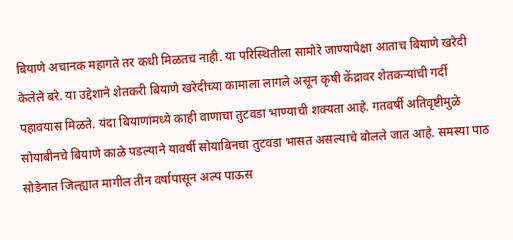बियाणे अचानक महागते तर कधी मिळतच नाही. या परिस्थितीला सामोरे जाण्यापेक्षा आताच बियाणे खरेदी केलेले बरे. या उद्देशाने शेतकरी बियाणे खरेदीच्या कामाला लागले असून कृषी केंद्रावर शेतकर्‍यांची गर्दी पहावयास मिळते. यंदा बियाणांमध्ये काही वाणाचा तुटवडा भाण्याची शक्यता आहे. गतवर्षी अतिवृष्टीमुळे सोयाबीनचे बियाणे काळे पडल्याने यावर्षी सोयाबिनचा तुटवडा भासत असल्याचे बोलले जात आहे. समस्या पाठ सोडेनात जिल्ह्यात मागील तीन वर्षापासून अल्प पाऊस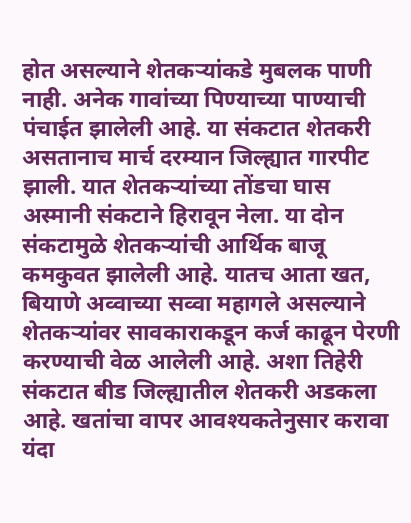होत असल्याने शेतकर्‍यांकडे मुबलक पाणी नाही. अनेक गावांच्या पिण्याच्या पाण्याची पंचाईत झालेली आहे. या संकटात शेतकरी असतानाच मार्च दरम्यान जिल्ह्यात गारपीट झाली. यात शेतकर्‍यांच्या तोंडचा घास अस्मानी संकटाने हिरावून नेला. या दोन संकटामुळे शेतकर्‍यांची आर्थिक बाजू कमकुवत झालेली आहे. यातच आता खत, बियाणे अव्वाच्या सव्वा महागले असल्याने शेतकर्‍यांवर सावकाराकडून कर्ज काढून पेरणी करण्याची वेळ आलेली आहे. अशा तिहेरी संकटात बीड जिल्ह्यातील शेतकरी अडकला आहे. खतांचा वापर आवश्यकतेनुसार करावा यंदा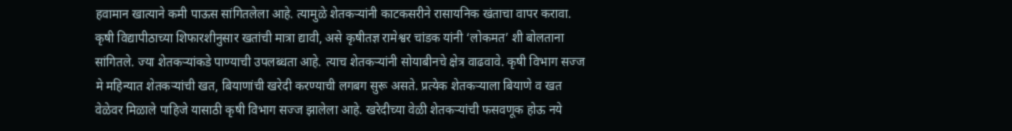हवामान खात्याने कमी पाऊस सांगितलेला आहे. त्यामुळे शेतकर्‍यांनी काटकसरीने रासायनिक खंताचा वापर करावा. कृषी विद्यापीठाच्या शिफारशीनुसार खतांची मात्रा द्यावी, असे कृषीतज्ञ रामेश्वर चांडक यांनी ‘लोकमत’ शी बोलताना सांगितले. ज्या शेतकर्‍यांकडे पाण्याची उपलब्धता आहे. त्याच शेतकर्‍यांनी सोयाबीनचे क्षेत्र वाढवावे. कृषी विभाग सज्ज मे महिन्यात शेतकर्‍यांची खत, बियाणांची खरेदी करण्याची लगबग सुरू असते. प्रत्येक शेतकर्‍याला बियाणे व खत वेळेवर मिळाले पाहिजे यासाठी कृषी विभाग सज्ज झालेला आहे. खरेदीच्या वेळी शेतकर्‍यांची फसवणूक होऊ नये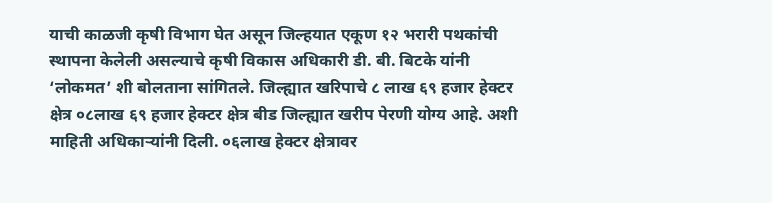याची काळजी कृषी विभाग घेत असून जिल्हयात एकूण १२ भरारी पथकांची स्थापना केलेली असल्याचे कृषी विकास अधिकारी डी. बी. बिटके यांनी ‘लोकमत’ शी बोलताना सांगितले. जिल्ह्यात खरिपाचे ८ लाख ६९ हजार हेक्टर क्षेत्र ०८लाख ६९ हजार हेक्टर क्षेत्र बीड जिल्ह्यात खरीप पेरणी योग्य आहे. अशी माहिती अधिकार्‍यांनी दिली. ०६लाख हेक्टर क्षेत्रावर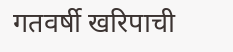गतवर्षी खरिपाची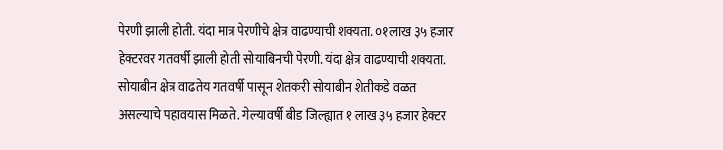पेरणी झाली होती. यंदा मात्र पेरणीचे क्षेत्र वाढण्याची शक्यता. ०१लाख ३५ हजार हेक्टरवर गतवर्षी झाली होती सोयाबिनची पेरणी. यंदा क्षेत्र वाढण्याची शक्यता. सोयाबीन क्षेत्र वाढतेय गतवर्षी पासून शेतकरी सोयाबीन शेतीकडे वळत असल्याचे पहावयास मिळते. गेल्यावर्षी बीड जिल्ह्यात १ लाख ३५ हजार हेक्टर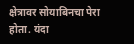क्षेत्रावर सोयाबिनचा पेरा होता. यंदा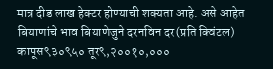मात्र दीड लाख हेक्टर होण्याची शक्यता आहे. असे आहेत बियाणांचे भाव बियाणेजुने दरनविन दर(प्रति क्विंटल) कापूस९३०९५० तूर९,२००१०,०००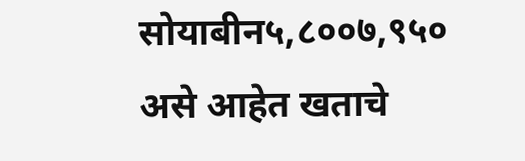सोयाबीन५,८००७,९५० असे आहेत खताचे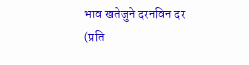भाव खतेजुने दरनविन दर (प्रति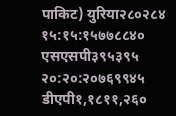पाकिट) युरिया२८०२८४ १५:१५:१५७७८८४० एसएसपी३९५३९५ २०:२०:२०७६९९४५ डीएपी१,१८११,२६०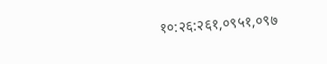१०:२६:२६१,०९५१,०९७